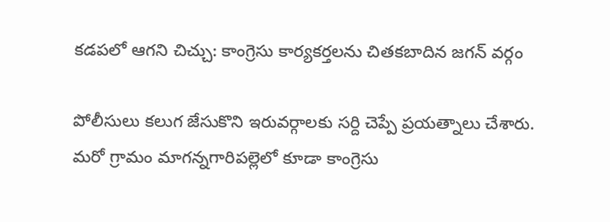కడపలో ఆగని చిచ్చు: కాంగ్రెసు కార్యకర్తలను చితకబాదిన జగన్ వర్గం

పోలీసులు కలుగ జేసుకొని ఇరువర్గాలకు సర్ది చెప్పే ప్రయత్నాలు చేశారు. మరో గ్రామం మాగన్నగారిపల్లెలో కూడా కాంగ్రెసు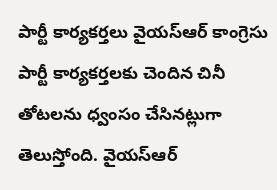పార్టీ కార్యకర్తలు వైయస్ఆర్ కాంగ్రెసు పార్టీ కార్యకర్తలకు చెందిన చినీ తోటలను ధ్వంసం చేసినట్లుగా తెలుస్తోంది. వైయస్ఆర్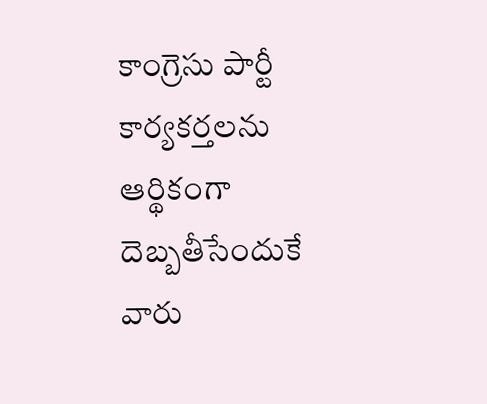కాంగ్రెసు పార్టీ కార్యకర్తలను ఆర్థికంగా దెబ్బతీసేందుకే వారు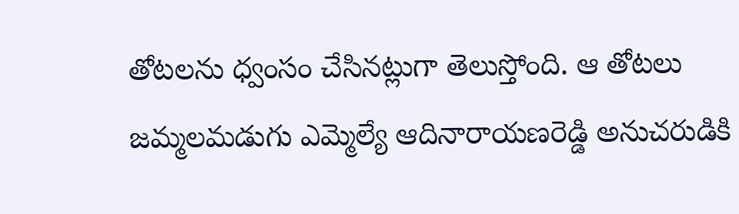తోటలను ధ్వంసం చేసినట్లుగా తెలుస్తోంది. ఆ తోటలు జమ్మలమడుగు ఎమ్మెల్యే ఆదినారాయణరెడ్డి అనుచరుడికి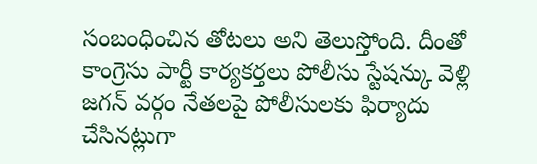సంబంధించిన తోటలు అని తెలుస్తోంది. దీంతో కాంగ్రెసు పార్టీ కార్యకర్తలు పోలీసు స్టేషన్కు వెళ్లి జగన్ వర్గం నేతలపై పోలీసులకు ఫిర్యాదు చేసినట్లుగా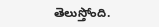తెలుస్తోంది.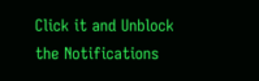Click it and Unblock the Notifications